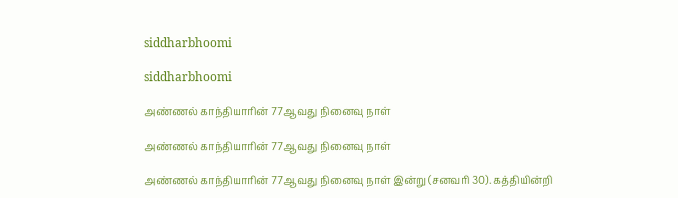siddharbhoomi

siddharbhoomi

அண்ணல் காந்தியாரின் 77ஆவது நினைவு நாள்

அண்ணல் காந்தியாரின் 77ஆவது நினைவு நாள்

அண்ணல் காந்தியாரின் 77ஆவது நினைவு நாள் இன்று (சனவரி 30). கத்தியின்றி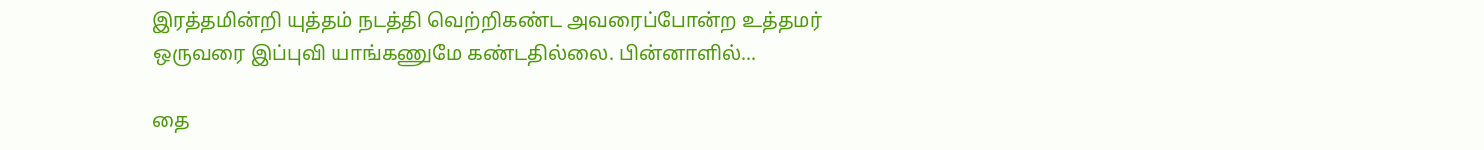இரத்தமின்றி யுத்தம் நடத்தி வெற்றிகண்ட அவரைப்போன்ற உத்தமர் ஒருவரை இப்புவி யாங்கணுமே கண்டதில்லை. பின்னாளில்...

தை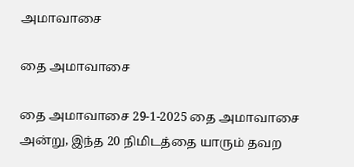அமாவாசை

தை அமாவாசை

தை அமாவாசை 29-1-2025 தை அமாவாசை அன்று, இந்த 20 நிமிடத்தை யாரும் தவற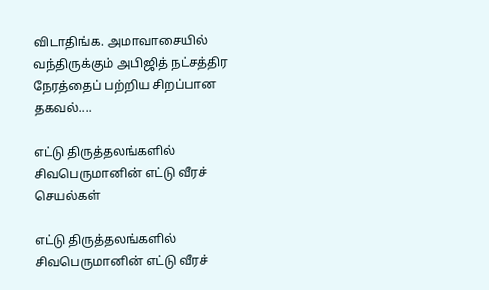விடாதிங்க. அமாவாசையில் வந்திருக்கும் அபிஜித் நட்சத்திர நேரத்தைப் பற்றிய சிறப்பான தகவல்....

எட்டு திருத்தலங்களில் சிவபெருமானின் எட்டு வீரச் செயல்கள்

எட்டு திருத்தலங்களில் சிவபெருமானின் எட்டு வீரச்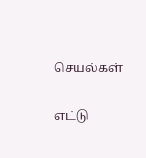செயல்கள்

எட்டு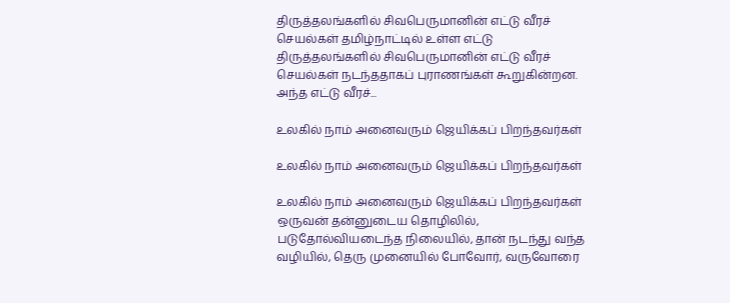திருத்தலங்களில் சிவபெருமானின் எட்டு வீரச் செயல்கள் தமிழ்நாட்டில் உள்ள எட்டு திருத்தலங்களில் சிவபெருமானின் எட்டு வீரச் செயல்கள் நடந்ததாகப் புராணங்கள் கூறுகின்றன. அந்த எட்டு வீரச்...

உலகில் நாம் அனைவரும் ஜெயிக்கப் பிறந்தவர்கள்

உலகில் நாம் அனைவரும் ஜெயிக்கப் பிறந்தவர்கள்

உலகில் நாம் அனைவரும் ஜெயிக்கப் பிறந்தவர்கள் ஒருவன் தன்னுடைய தொழிலில், படுதோல்வியடைந்த நிலையில், தான் நடந்து வந்த வழியில், தெரு முனையில் போவோர், வருவோரை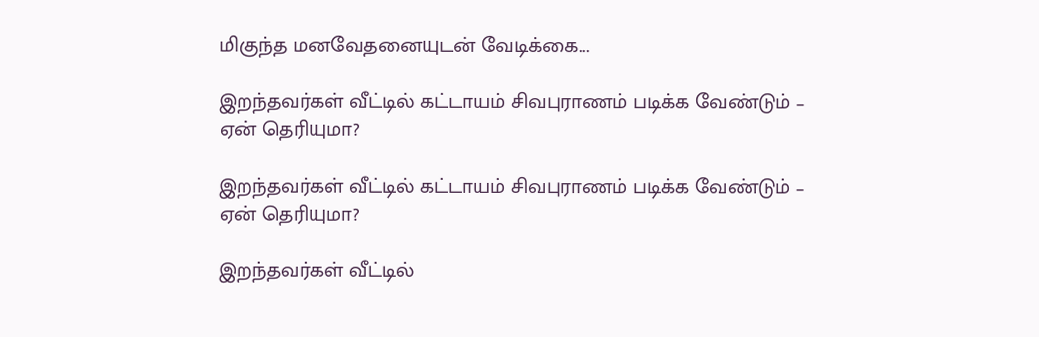மிகுந்த மனவேதனையுடன் வேடிக்கை...

இறந்தவர்கள் வீட்டில் கட்டாயம் சிவபுராணம் படிக்க வேண்டும் – ஏன் தெரியுமா?

இறந்தவர்கள் வீட்டில் கட்டாயம் சிவபுராணம் படிக்க வேண்டும் – ஏன் தெரியுமா?

இறந்தவர்கள் வீட்டில்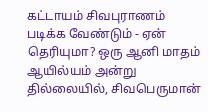கட்டாயம் சிவபுராணம் படிக்க வேண்டும் - ஏன் தெரியுமா? ஒரு ஆனி மாதம் ஆயில்யம் அன்று தில்லையில், சிவபெருமான்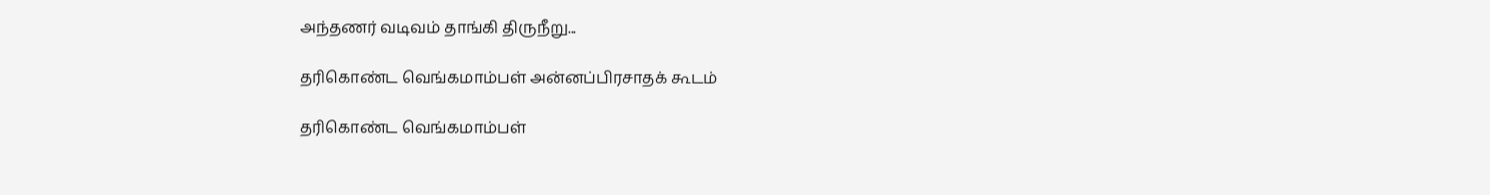அந்தணர் வடிவம் தாங்கி திருநீறு...

தரிகொண்ட வெங்கமாம்பள் அன்னப்பிரசாதக் கூடம்

தரிகொண்ட வெங்கமாம்பள்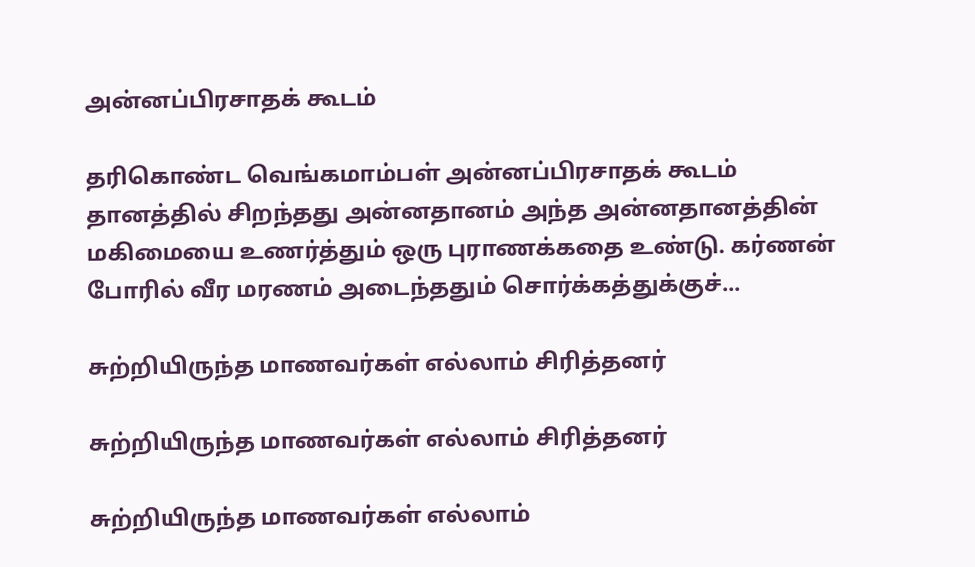அன்னப்பிரசாதக் கூடம்

தரிகொண்ட வெங்கமாம்பள் அன்னப்பிரசாதக் கூடம் தானத்தில் சிறந்தது அன்னதானம் அந்த அன்னதானத்தின் மகிமையை உணர்த்தும் ஒரு புராணக்கதை உண்டு. கர்ணன் போரில் வீர மரணம் அடைந்ததும் சொர்க்கத்துக்குச்...

சுற்றியிருந்த மாணவர்கள் எல்லாம் சிரித்தனர்

சுற்றியிருந்த மாணவர்கள் எல்லாம் சிரித்தனர்

சுற்றியிருந்த மாணவர்கள் எல்லாம்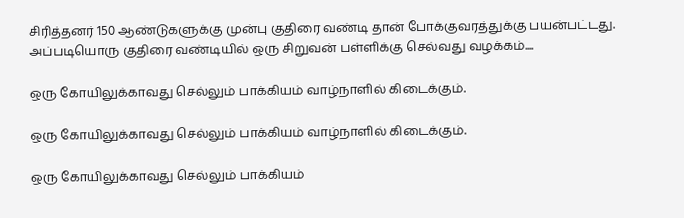சிரித்தனர் 150 ஆண்டுகளுக்கு முன்பு குதிரை வண்டி தான் போக்குவரத்துக்கு பயன்பட்டது. அப்படியொரு குதிரை வண்டியில் ஒரு சிறுவன் பள்ளிக்கு செல்வது வழக்கம்....

ஒரு கோயிலுக்காவது செல்லும் பாக்கியம் வாழ்நாளில் கிடைக்கும்.

ஒரு கோயிலுக்காவது செல்லும் பாக்கியம் வாழ்நாளில் கிடைக்கும்.

ஒரு கோயிலுக்காவது செல்லும் பாக்கியம்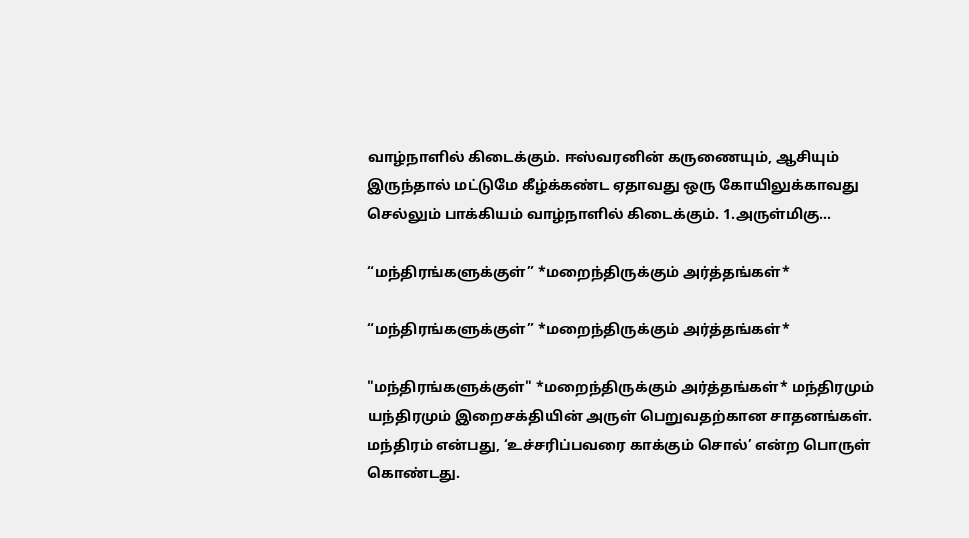வாழ்நாளில் கிடைக்கும். ஈஸ்வரனின் கருணையும், ஆசியும் இருந்தால் மட்டுமே கீழ்க்கண்ட ஏதாவது ஒரு கோயிலுக்காவது செல்லும் பாக்கியம் வாழ்நாளில் கிடைக்கும். 1.அருள்மிகு...

“மந்திரங்களுக்குள்” *மறைந்திருக்கும் அர்த்தங்கள்*

“மந்திரங்களுக்குள்” *மறைந்திருக்கும் அர்த்தங்கள்*

"மந்திரங்களுக்குள்" *மறைந்திருக்கும் அர்த்தங்கள்* மந்திரமும் யந்திரமும் இறைசக்தியின் அருள் பெறுவதற்கான சாதனங்கள். மந்திரம் என்பது, ‘உச்சரிப்பவரை காக்கும் சொல்’ என்ற பொருள் கொண்டது.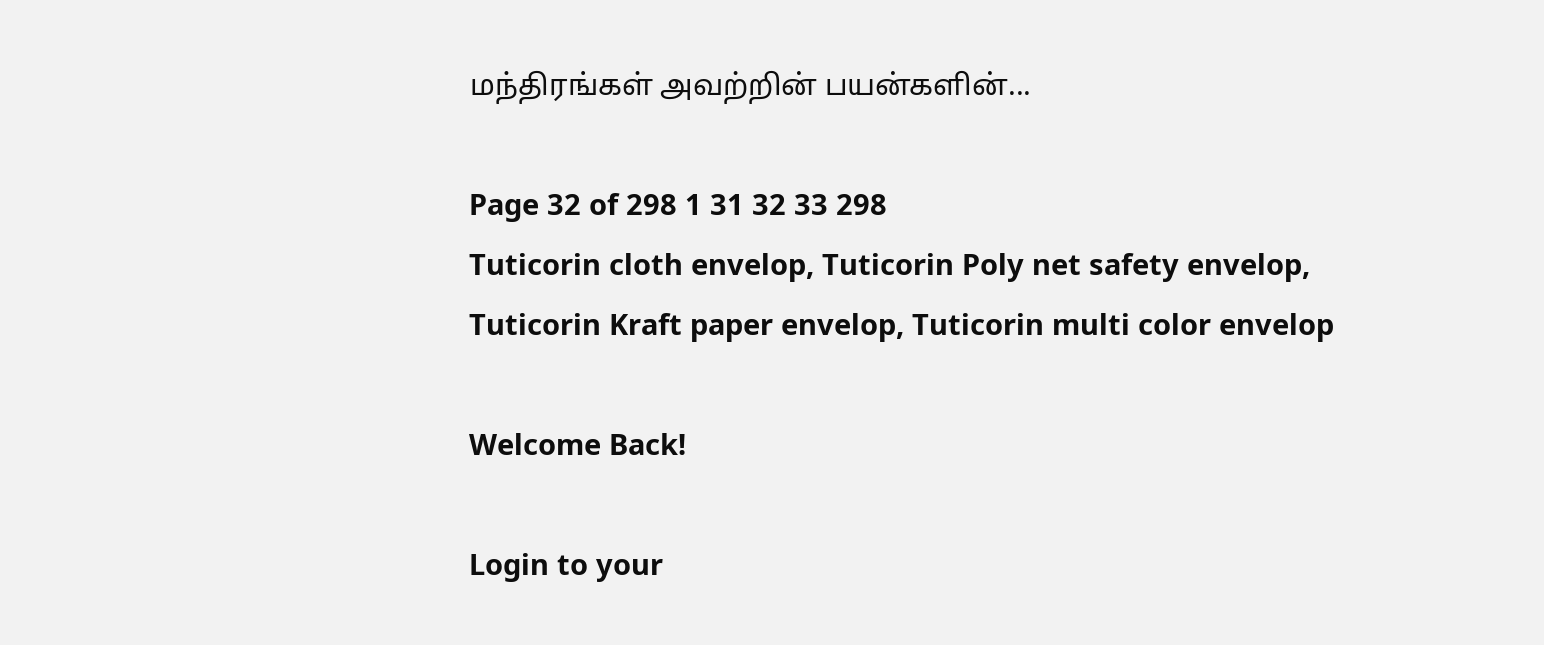மந்திரங்கள் அவற்றின் பயன்களின்...

Page 32 of 298 1 31 32 33 298
Tuticorin cloth envelop, Tuticorin Poly net safety envelop, Tuticorin Kraft paper envelop, Tuticorin multi color envelop

Welcome Back!

Login to your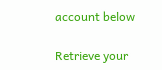account below

Retrieve your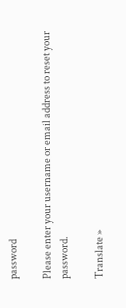password

Please enter your username or email address to reset your password.

Translate »